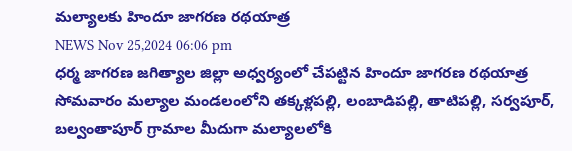మల్యాలకు హిందూ జాగరణ రథయాత్ర
NEWS Nov 25,2024 06:06 pm
ధర్మ జాగరణ జగిత్యాల జిల్లా అధ్వర్యంలో చేపట్టిన హిందూ జాగరణ రథయాత్ర సోమవారం మల్యాల మండలంలోని తక్కళ్లపల్లి, లంబాడిపల్లి, తాటిపల్లి, సర్వపూర్, బల్వంతాపూర్ గ్రామాల మీదుగా మల్యాలలోకి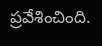ప్రవేశించింది.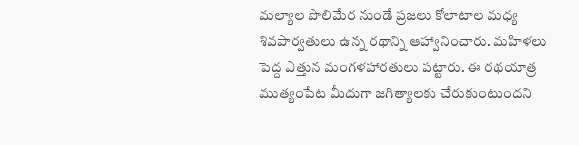మల్యాల పొలిమేర నుండే ప్రజలు కోలాటాల మధ్య శివపార్వతులు ఉన్న రథాన్ని ఆహ్వానించారు. మహిళలు పెద్ద ఎత్తున మంగళహారతులు పట్టారు. ఈ రథయాత్ర ముత్యంపేట మీదుగా జగిత్యాలకు చేరుకుంటుందని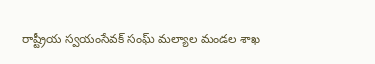రాష్ట్రీయ స్వయంసేవక్ సంఘ్ మల్యాల మండల శాఖ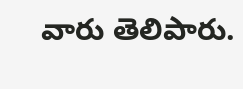వారు తెలిపారు.